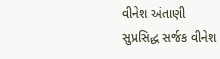વીનેશ અંતાણી
સુપ્રસિદ્ધ સર્જક વીનેશ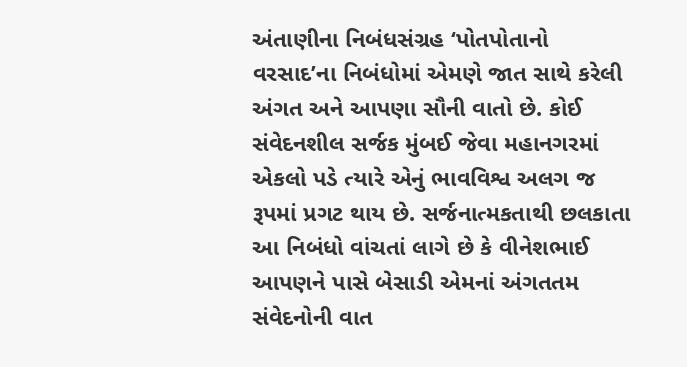અંતાણીના નિબંધસંગ્રહ ‘પોતપોતાનો વરસાદ’ના નિબંધોમાં એમણે જાત સાથે કરેલી અંગત અને આપણા સૌની વાતો છે. કોઈ સંવેદનશીલ સર્જક મુંબઈ જેવા મહાનગરમાં એકલો પડે ત્યારે એનું ભાવવિશ્વ અલગ જ રૂપમાં પ્રગટ થાય છે. સર્જનાત્મકતાથી છલકાતા આ નિબંધો વાંચતાં લાગે છે કે વીનેશભાઈ આપણને પાસે બેસાડી એમનાં અંગતતમ સંવેદનોની વાત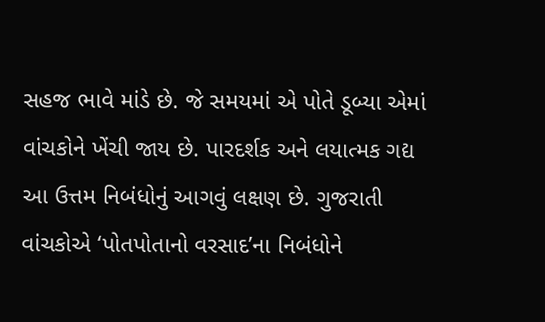સહજ ભાવે માંડે છે. જે સમયમાં એ પોતે ડૂબ્યા એમાં વાંચકોને ખેંચી જાય છે. પારદર્શક અને લયાત્મક ગદ્ય આ ઉત્તમ નિબંધોનું આગવું લક્ષણ છે. ગુજરાતી વાંચકોએ ‘પોતપોતાનો વરસાદ’ના નિબંધોને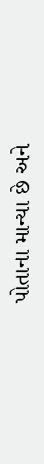પોતાના માન્યા છે અને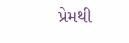પ્રેમથી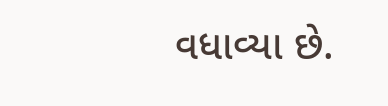વધાવ્યા છે.